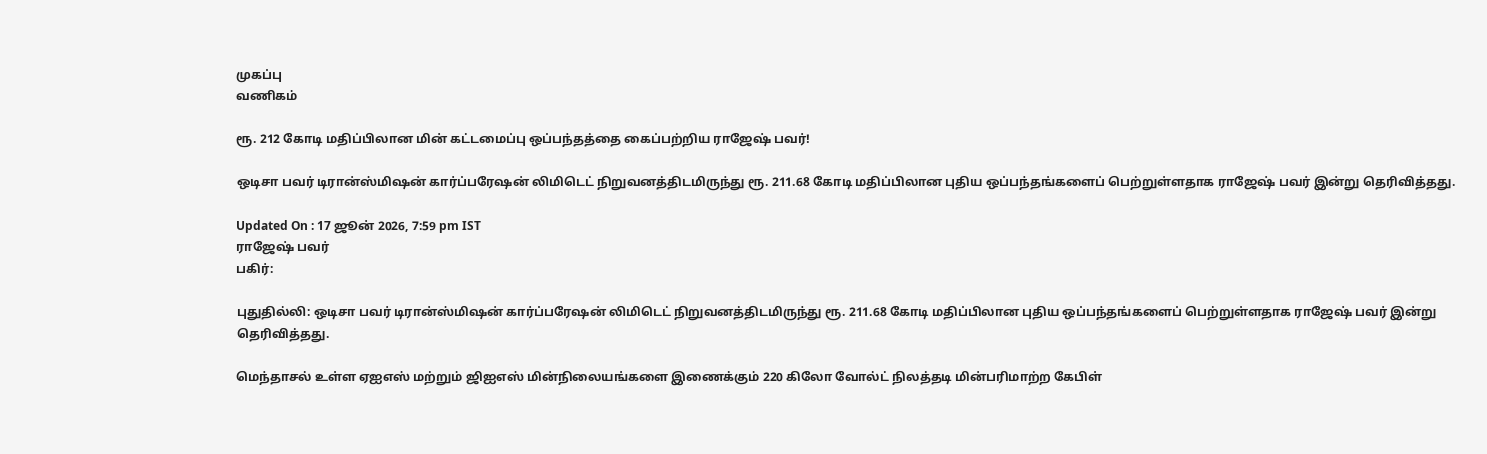முகப்பு
வணிகம்

ரூ. 212 கோடி மதிப்பிலான மின் கட்டமைப்பு ஒப்பந்தத்தை கைப்பற்றிய ராஜேஷ் பவர்!

ஒடிசா பவர் டிரான்ஸ்மிஷன் கார்ப்பரேஷன் லிமிடெட் நிறுவனத்திடமிருந்து ரூ. 211.68 கோடி மதிப்பிலான புதிய ஒப்பந்தங்களைப் பெற்றுள்ளதாக ராஜேஷ் பவர் இன்று தெரிவித்தது.

Updated On : 17 ஜூன் 2026, 7:59 pm IST
ராஜேஷ் பவர்
பகிர்:

புதுதில்லி: ஒடிசா பவர் டிரான்ஸ்மிஷன் கார்ப்பரேஷன் லிமிடெட் நிறுவனத்திடமிருந்து ரூ. 211.68 கோடி மதிப்பிலான புதிய ஒப்பந்தங்களைப் பெற்றுள்ளதாக ராஜேஷ் பவர் இன்று தெரிவித்தது.

மெந்தாசல் உள்ள ஏஐஎஸ் மற்றும் ஜிஐஎஸ் மின்நிலையங்களை இணைக்கும் 220 கிலோ வோல்ட் நிலத்தடி மின்பரிமாற்ற கேபிள்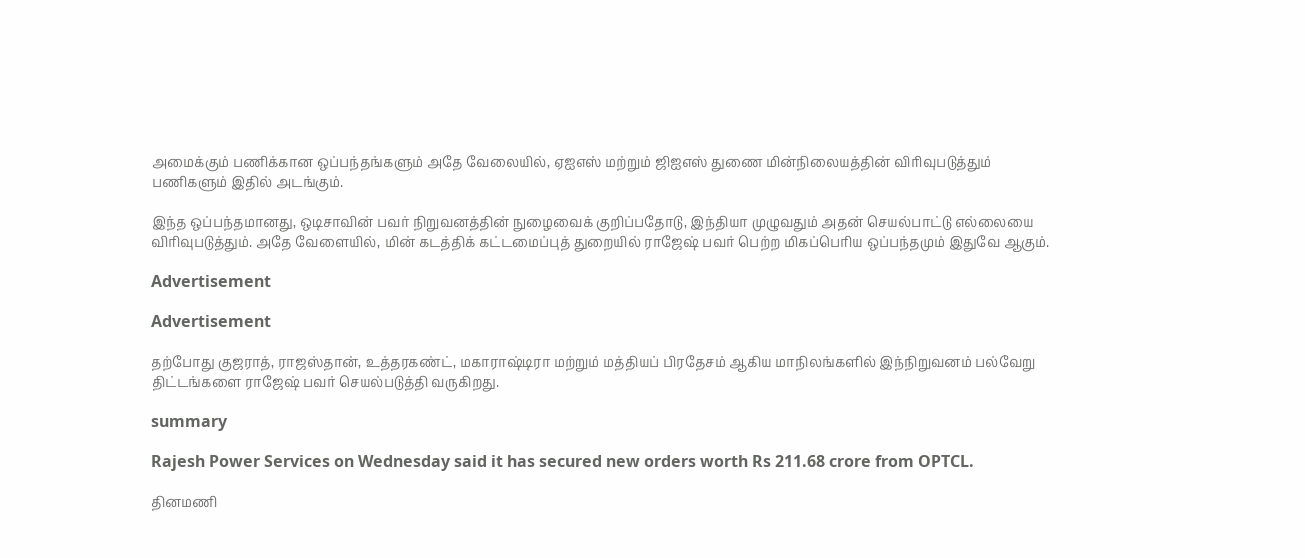அமைக்கும் பணிக்கான ஒப்பந்தங்களும் அதே வேலையில், ஏஐஎஸ் மற்றும் ஜிஐஎஸ் துணை மின்நிலையத்தின் விரிவுபடுத்தும் பணிகளும் இதில் அடங்கும்.

இந்த ஒப்பந்தமானது, ஒடிசாவின் பவர் நிறுவனத்தின் நுழைவைக் குறிப்பதோடு, இந்தியா முழுவதும் அதன் செயல்பாட்டு எல்லையை விரிவுபடுத்தும். அதே வேளையில், மின் கடத்திக் கட்டமைப்புத் துறையில் ராஜேஷ் பவர் பெற்ற மிகப்பெரிய ஒப்பந்தமும் இதுவே ஆகும்.

Advertisement

Advertisement

தற்போது குஜராத், ராஜஸ்தான், உத்தரகண்ட், மகாராஷ்டிரா மற்றும் மத்தியப் பிரதேசம் ஆகிய மாநிலங்களில் இந்நிறுவனம் பல்வேறு திட்டங்களை ராஜேஷ் பவர் செயல்படுத்தி வருகிறது.

summary

Rajesh Power Services on Wednesday said it has secured new orders worth Rs 211.68 crore from OPTCL.

தினமணி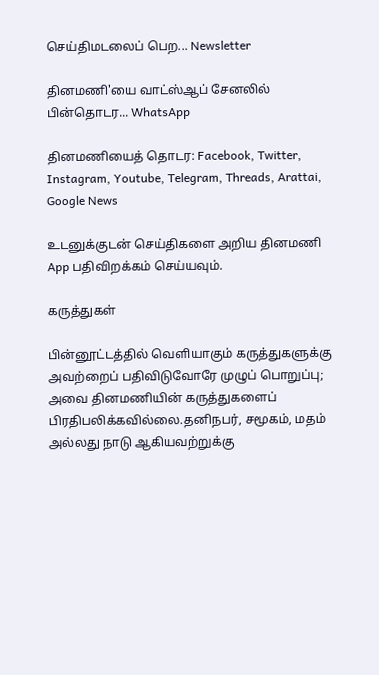செய்திமடலைப் பெற... Newsletter

தினமணி'யை வாட்ஸ்ஆப் சேனலில் பின்தொடர... WhatsApp

தினமணியைத் தொடர: Facebook, Twitter, Instagram, Youtube, Telegram, Threads, Arattai, Google News

உடனுக்குடன் செய்திகளை அறிய தினமணி App பதிவிறக்கம் செய்யவும்.

கருத்துகள்

பின்னூட்டத்தில் வெளியாகும் கருத்துகளுக்கு அவற்றைப் பதிவிடுவோரே முழுப் பொறுப்பு; அவை தினமணியின் கருத்துகளைப் பிரதிபலிக்கவில்லை.தனிநபர், சமூகம், மதம் அல்லது நாடு ஆகியவற்றுக்கு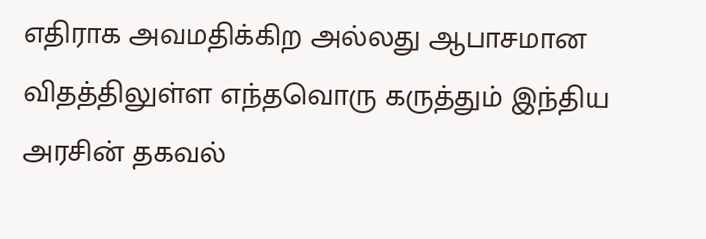எதிராக அவமதிக்கிற அல்லது ஆபாசமான விதத்திலுள்ள எந்தவொரு கருத்தும் இந்திய அரசின் தகவல்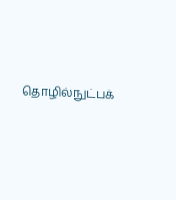தொழில்நுட்பக்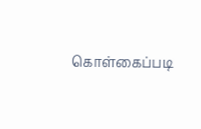கொள்கைப்படி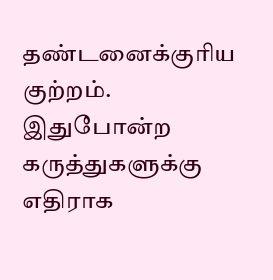தண்டனைக்குரிய குற்றம். இதுபோன்ற கருத்துகளுக்கு எதிராக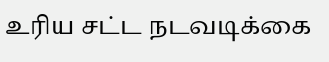உரிய சட்ட நடவடிக்கை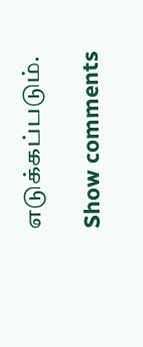எடுக்கப்படும்.

Show comments